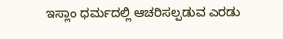ಇಸ್ಲಾಂ ಧರ್ಮದಲ್ಲಿ ಆಚರಿಸಲ್ಪಡುವ ಎರಡು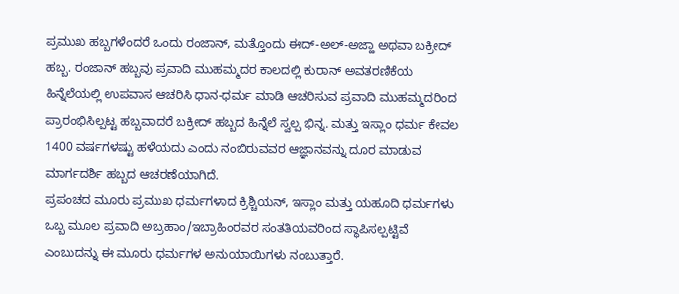ಪ್ರಮುಖ ಹಬ್ಬಗಳೆಂದರೆ ಒಂದು ರಂಜಾನ್, ಮತ್ತೊಂದು ಈದ್-ಅಲ್-ಅಜ್ಹಾ ಅಥವಾ ಬಕ್ರೀದ್ ಹಬ್ಬ. ರಂಜಾನ್ ಹಬ್ಬವು ಪ್ರವಾದಿ ಮುಹಮ್ಮದರ ಕಾಲದಲ್ಲಿ ಕುರಾನ್ ಅವತರಣಿಕೆಯ ಹಿನ್ನೆಲೆಯಲ್ಲಿ ಉಪವಾಸ ಆಚರಿಸಿ ಧಾನ-ಧರ್ಮ ಮಾಡಿ ಆಚರಿಸುವ ಪ್ರವಾದಿ ಮುಹಮ್ಮದರಿಂದ ಪ್ರಾರಂಭಿಸಿಲ್ಪಟ್ಟ ಹಬ್ಬವಾದರೆ ಬಕ್ರೀದ್ ಹಬ್ಬದ ಹಿನ್ನೆಲೆ ಸ್ವಲ್ಪ ಭಿನ್ನ. ಮತ್ತು ಇಸ್ಲಾಂ ಧರ್ಮ ಕೇವಲ 1400 ವರ್ಷಗಳಷ್ಟು ಹಳೆಯದು ಎಂದು ನಂಬಿರುವವರ ಆಜ್ಞಾನವನ್ನು ದೂರ ಮಾಡುವ ಮಾರ್ಗದರ್ಶಿ ಹಬ್ಬದ ಆಚರಣೆಯಾಗಿದೆ.
ಪ್ರಪಂಚದ ಮೂರು ಪ್ರಮುಖ ಧರ್ಮಗಳಾದ ಕ್ರಿಶ್ಚಿಯನ್, ಇಸ್ಲಾಂ ಮತ್ತು ಯಹೂದಿ ಧರ್ಮಗಳು ಒಬ್ಬ ಮೂಲ ಪ್ರವಾದಿ ಅಬ್ರಹಾಂ/ಇಬ್ರಾಹಿಂರವರ ಸಂತತಿಯವರಿಂದ ಸ್ಥಾಪಿಸಲ್ಪಟ್ಟಿವೆ ಎಂಬುದನ್ನು ಈ ಮೂರು ಧರ್ಮಗಳ ಅನುಯಾಯಿಗಳು ನಂಬುತ್ತಾರೆ.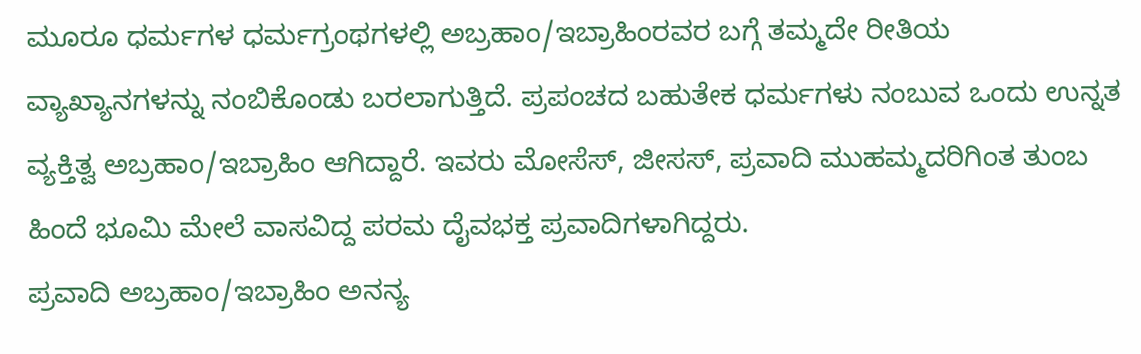ಮೂರೂ ಧರ್ಮಗಳ ಧರ್ಮಗ್ರಂಥಗಳಲ್ಲಿ ಅಬ್ರಹಾಂ/ಇಬ್ರಾಹಿಂರವರ ಬಗ್ಗೆ ತಮ್ಮದೇ ರೀತಿಯ ವ್ಯಾಖ್ಯಾನಗಳನ್ನು ನಂಬಿಕೊಂಡು ಬರಲಾಗುತ್ತಿದೆ. ಪ್ರಪಂಚದ ಬಹುತೇಕ ಧರ್ಮಗಳು ನಂಬುವ ಒಂದು ಉನ್ನತ ವ್ಯಕ್ತಿತ್ವ ಅಬ್ರಹಾಂ/ಇಬ್ರಾಹಿಂ ಆಗಿದ್ದಾರೆ. ಇವರು ಮೋಸೆಸ್, ಜೀಸಸ್, ಪ್ರವಾದಿ ಮುಹಮ್ಮದರಿಗಿಂತ ತುಂಬ ಹಿಂದೆ ಭೂಮಿ ಮೇಲೆ ವಾಸವಿದ್ದ ಪರಮ ದೈವಭಕ್ತ ಪ್ರವಾದಿಗಳಾಗಿದ್ದರು.
ಪ್ರವಾದಿ ಅಬ್ರಹಾಂ/ಇಬ್ರಾಹಿಂ ಅನನ್ಯ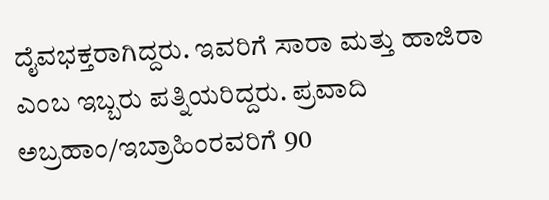ದೈವಭಕ್ತರಾಗಿದ್ದರು. ಇವರಿಗೆ ಸಾರಾ ಮತ್ತು ಹಾಜಿರಾ ಎಂಬ ಇಬ್ಬರು ಪತ್ನಿಯರಿದ್ದರು. ಪ್ರವಾದಿ ಅಬ್ರಹಾಂ/ಇಬ್ರಾಹಿಂರವರಿಗೆ 90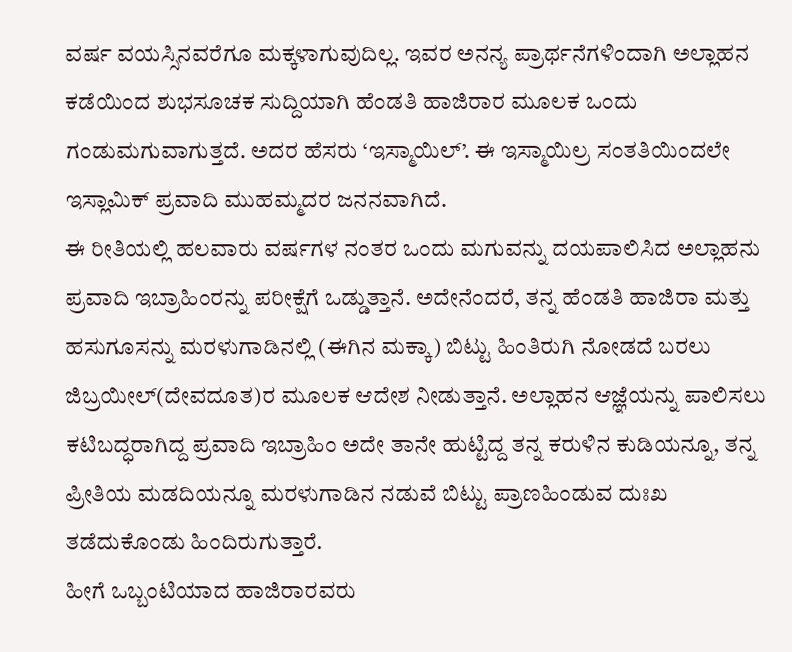ವರ್ಷ ವಯಸ್ಸಿನವರೆಗೂ ಮಕ್ಕಳಾಗುವುದಿಲ್ಲ. ಇವರ ಅನನ್ಯ ಪ್ರಾರ್ಥನೆಗಳಿಂದಾಗಿ ಅಲ್ಲಾಹನ ಕಡೆಯಿಂದ ಶುಭಸೂಚಕ ಸುದ್ದಿಯಾಗಿ ಹೆಂಡತಿ ಹಾಜಿರಾರ ಮೂಲಕ ಒಂದು ಗಂಡುಮಗುವಾಗುತ್ತದೆ. ಅದರ ಹೆಸರು ‘ಇಸ್ಮಾಯಿಲ್’. ಈ ಇಸ್ಮಾಯಿಲ್ರ ಸಂತತಿಯಿಂದಲೇ ಇಸ್ಲಾಮಿಕ್ ಪ್ರವಾದಿ ಮುಹಮ್ಮದರ ಜನನವಾಗಿದೆ.
ಈ ರೀತಿಯಲ್ಲಿ ಹಲವಾರು ವರ್ಷಗಳ ನಂತರ ಒಂದು ಮಗುವನ್ನು ದಯಪಾಲಿಸಿದ ಅಲ್ಲಾಹನು ಪ್ರವಾದಿ ಇಬ್ರಾಹಿಂರನ್ನು ಪರೀಕ್ಷೆಗೆ ಒಡ್ಡುತ್ತಾನೆ. ಅದೇನೆಂದರೆ, ತನ್ನ ಹೆಂಡತಿ ಹಾಜಿರಾ ಮತ್ತು ಹಸುಗೂಸನ್ನು ಮರಳುಗಾಡಿನಲ್ಲಿ (ಈಗಿನ ಮಕ್ಕಾ) ಬಿಟ್ಟು ಹಿಂತಿರುಗಿ ನೋಡದೆ ಬರಲು ಜಿಬ್ರಯೀಲ್(ದೇವದೂತ)ರ ಮೂಲಕ ಆದೇಶ ನೀಡುತ್ತಾನೆ. ಅಲ್ಲಾಹನ ಆಜ್ಞೆಯನ್ನು ಪಾಲಿಸಲು ಕಟಿಬದ್ಧರಾಗಿದ್ದ ಪ್ರವಾದಿ ಇಬ್ರಾಹಿಂ ಅದೇ ತಾನೇ ಹುಟ್ಟಿದ್ದ ತನ್ನ ಕರುಳಿನ ಕುಡಿಯನ್ನೂ, ತನ್ನ ಪ್ರೀತಿಯ ಮಡದಿಯನ್ನೂ ಮರಳುಗಾಡಿನ ನಡುವೆ ಬಿಟ್ಟು ಪ್ರಾಣಹಿಂಡುವ ದುಃಖ ತಡೆದುಕೊಂಡು ಹಿಂದಿರುಗುತ್ತಾರೆ.
ಹೀಗೆ ಒಬ್ಬಂಟಿಯಾದ ಹಾಜಿರಾರವರು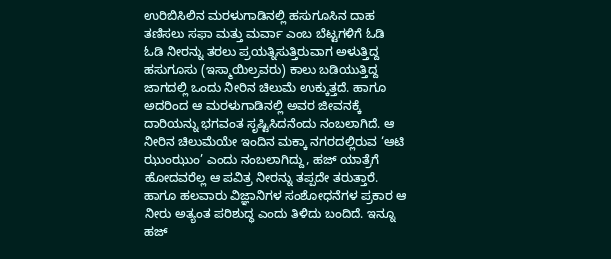ಉರಿಬಿಸಿಲಿನ ಮರಳುಗಾಡಿನಲ್ಲಿ ಹಸುಗೂಸಿನ ದಾಹ ತಣಿಸಲು ಸಫಾ ಮತ್ತು ಮರ್ವಾ ಎಂಬ ಬೆಟ್ಟಗಳಿಗೆ ಓಡಿ ಓಡಿ ನೀರನ್ನು ತರಲು ಪ್ರಯತ್ನಿಸುತ್ತಿರುವಾಗ ಅಳುತ್ತಿದ್ದ ಹಸುಗೂಸು (ಇಸ್ಮಾಯಿಲ್ರವರು) ಕಾಲು ಬಡಿಯುತ್ತಿದ್ದ ಜಾಗದಲ್ಲಿ ಒಂದು ನೀರಿನ ಚಿಲುಮೆ ಉಕ್ಕುತ್ತದೆ. ಹಾಗೂ ಅದರಿಂದ ಆ ಮರಳುಗಾಡಿನಲ್ಲಿ ಅವರ ಜೀವನಕ್ಕೆ ದಾರಿಯನ್ನು ಭಗವಂತ ಸೃಷ್ಟಿಸಿದನೆಂದು ನಂಬಲಾಗಿದೆ. ಆ ನೀರಿನ ಚಿಲುಮೆಯೇ ಇಂದಿನ ಮಕ್ಕಾ ನಗರದಲ್ಲಿರುವ ‘ಆಟಿ ಝುಂಝುಂ’ ಎಂದು ನಂಬಲಾಗಿದ್ದು, ಹಜ್ ಯಾತ್ರೆಗೆ ಹೋದವರೆಲ್ಲ ಆ ಪವಿತ್ರ ನೀರನ್ನು ತಪ್ಪದೇ ತರುತ್ತಾರೆ. ಹಾಗೂ ಹಲವಾರು ವಿಜ್ಞಾನಿಗಳ ಸಂಶೋಧನೆಗಳ ಪ್ರಕಾರ ಆ ನೀರು ಅತ್ಯಂತ ಪರಿಶುದ್ಧ ಎಂದು ತಿಳಿದು ಬಂದಿದೆ. ಇನ್ನೂ ಹಜ್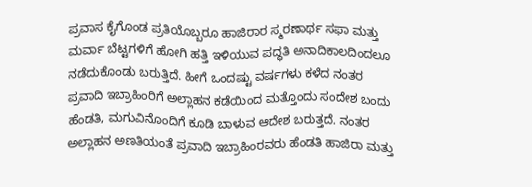ಪ್ರವಾಸ ಕೈಗೊಂಡ ಪ್ರತಿಯೊಬ್ಬರೂ ಹಾಜಿರಾರ ಸ್ಮರಣಾರ್ಥ ಸಫಾ ಮತ್ತು ಮರ್ವಾ ಬೆಟ್ಟಗಳಿಗೆ ಹೋಗಿ ಹತ್ತಿ ಇಳಿಯುವ ಪದ್ಧತಿ ಅನಾದಿಕಾಲದಿಂದಲೂ ನಡೆದುಕೊಂಡು ಬರುತ್ತಿದೆ. ಹೀಗೆ ಒಂದಷ್ಟು ವರ್ಷಗಳು ಕಳೆದ ನಂತರ ಪ್ರವಾದಿ ಇಬ್ರಾಹಿಂರಿಗೆ ಅಲ್ಲಾಹನ ಕಡೆಯಿಂದ ಮತ್ತೊಂದು ಸಂದೇಶ ಬಂದು ಹೆಂಡತಿ, ಮಗುವಿನೊಂದಿಗೆ ಕೂಡಿ ಬಾಳುವ ಆದೇಶ ಬರುತ್ತದೆ. ನಂತರ ಅಲ್ಲಾಹನ ಅಣತಿಯಂತೆ ಪ್ರವಾದಿ ಇಬ್ರಾಹಿಂರವರು ಹೆಂಡತಿ ಹಾಜಿರಾ ಮತ್ತು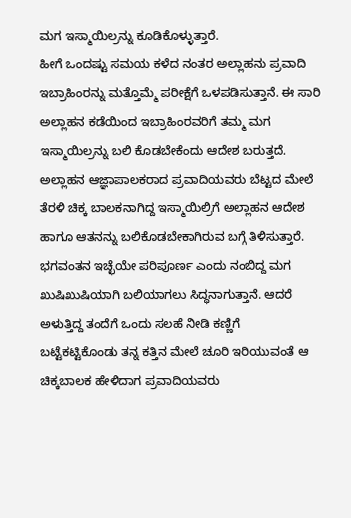ಮಗ ಇಸ್ಮಾಯಿಲ್ರನ್ನು ಕೂಡಿಕೊಳ್ಳುತ್ತಾರೆ.
ಹೀಗೆ ಒಂದಷ್ಟು ಸಮಯ ಕಳೆದ ನಂತರ ಅಲ್ಲಾಹನು ಪ್ರವಾದಿ ಇಬ್ರಾಹಿಂರನ್ನು ಮತ್ತೊಮ್ಮೆ ಪರೀಕ್ಷೆಗೆ ಒಳಪಡಿಸುತ್ತಾನೆ. ಈ ಸಾರಿ ಅಲ್ಲಾಹನ ಕಡೆಯಿಂದ ಇಬ್ರಾಹಿಂರವರಿಗೆ ತಮ್ಮ ಮಗ ಇಸ್ಮಾಯಿಲ್ರನ್ನು ಬಲಿ ಕೊಡಬೇಕೆಂದು ಆದೇಶ ಬರುತ್ತದೆ. ಅಲ್ಲಾಹನ ಆಜ್ಞಾಪಾಲಕರಾದ ಪ್ರವಾದಿಯವರು ಬೆಟ್ಟದ ಮೇಲೆ ತೆರಳಿ ಚಿಕ್ಕ ಬಾಲಕನಾಗಿದ್ದ ಇಸ್ಮಾಯಿಲ್ರಿಗೆ ಅಲ್ಲಾಹನ ಆದೇಶ ಹಾಗೂ ಆತನನ್ನು ಬಲಿಕೊಡಬೇಕಾಗಿರುವ ಬಗ್ಗೆ ತಿಳಿಸುತ್ತಾರೆ. ಭಗವಂತನ ಇಚ್ಛೆಯೇ ಪರಿಪೂರ್ಣ ಎಂದು ನಂಬಿದ್ದ ಮಗ ಖುಷಿಖುಷಿಯಾಗಿ ಬಲಿಯಾಗಲು ಸಿದ್ಧನಾಗುತ್ತಾನೆ. ಆದರೆ ಅಳುತ್ತಿದ್ದ ತಂದೆಗೆ ಒಂದು ಸಲಹೆ ನೀಡಿ ಕಣ್ಣಿಗೆ ಬಟ್ಟೆಕಟ್ಟಿಕೊಂಡು ತನ್ನ ಕತ್ತಿನ ಮೇಲೆ ಚೂರಿ ಇರಿಯುವಂತೆ ಆ ಚಿಕ್ಕಬಾಲಕ ಹೇಳಿದಾಗ ಪ್ರವಾದಿಯವರು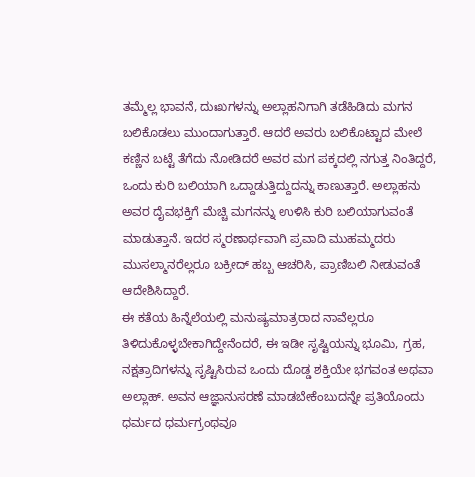ತಮ್ಮೆಲ್ಲ ಭಾವನೆ, ದುಃಖಗಳನ್ನು ಅಲ್ಲಾಹನಿಗಾಗಿ ತಡೆಹಿಡಿದು ಮಗನ ಬಲಿಕೊಡಲು ಮುಂದಾಗುತ್ತಾರೆ. ಆದರೆ ಅವರು ಬಲಿಕೊಟ್ಟಾದ ಮೇಲೆ ಕಣ್ಣಿನ ಬಟ್ಟೆ ತೆಗೆದು ನೋಡಿದರೆ ಅವರ ಮಗ ಪಕ್ಕದಲ್ಲಿ ನಗುತ್ತ ನಿಂತಿದ್ದರೆ, ಒಂದು ಕುರಿ ಬಲಿಯಾಗಿ ಒದ್ದಾಡುತ್ತಿದ್ದುದನ್ನು ಕಾಣುತ್ತಾರೆ. ಅಲ್ಲಾಹನು ಅವರ ದೈವಭಕ್ತಿಗೆ ಮೆಚ್ಚಿ ಮಗನನ್ನು ಉಳಿಸಿ ಕುರಿ ಬಲಿಯಾಗುವಂತೆ ಮಾಡುತ್ತಾನೆ. ಇದರ ಸ್ಮರಣಾರ್ಥವಾಗಿ ಪ್ರವಾದಿ ಮುಹಮ್ಮದರು ಮುಸಲ್ಮಾನರೆಲ್ಲರೂ ಬಕ್ರೀದ್ ಹಬ್ಬ ಆಚರಿಸಿ, ಪ್ರಾಣಿಬಲಿ ನೀಡುವಂತೆ ಆದೇಶಿಸಿದ್ದಾರೆ.
ಈ ಕತೆಯ ಹಿನ್ನೆಲೆಯಲ್ಲಿ ಮನುಷ್ಯಮಾತ್ರರಾದ ನಾವೆಲ್ಲರೂ ತಿಳಿದುಕೊಳ್ಳಬೇಕಾಗಿದ್ದೇನೆಂದರೆ, ಈ ಇಡೀ ಸೃಷ್ಟಿಯನ್ನು ಭೂಮಿ, ಗ್ರಹ, ನಕ್ಷತ್ರಾದಿಗಳನ್ನು ಸೃಷ್ಟಿಸಿರುವ ಒಂದು ದೊಡ್ಡ ಶಕ್ತಿಯೇ ಭಗವಂತ ಅಥವಾ ಅಲ್ಲಾಹ್. ಅವನ ಆಜ್ಞಾನುಸರಣೆ ಮಾಡಬೇಕೆಂಬುದನ್ನೇ ಪ್ರತಿಯೊಂದು ಧರ್ಮದ ಧರ್ಮಗ್ರಂಥವೂ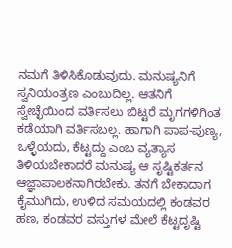ನಮಗೆ ತಿಳಿಸಿಕೊಡುವುದು. ಮನುಷ್ಯನಿಗೆ ಸ್ವನಿಯಂತ್ರಣ ಎಂಬುದಿಲ್ಲ. ಆತನಿಗೆ ಸ್ವೇಚ್ಛೆಯಿಂದ ವರ್ತಿಸಲು ಬಿಟ್ಟರೆ ಮೃಗಗಳಿಗಿಂತ ಕಡೆಯಾಗಿ ವರ್ತಿಸಬಲ್ಲ. ಹಾಗಾಗಿ ಪಾಪ-ಪುಣ್ಯ, ಒಳ್ಳೆಯದು, ಕೆಟ್ಟದ್ದು ಎಂಬ ವ್ಯತ್ಯಾಸ ತಿಳಿಯಬೇಕಾದರೆ ಮನುಷ್ಯ ಆ ಸೃಷ್ಟಿಕರ್ತನ ಆಜ್ಞಾಪಾಲಕನಾಗಿರಬೇಕು. ತನಗೆ ಬೇಕಾದಾಗ ಕೈಮುಗಿದು, ಉಳಿದ ಸಮಯದಲ್ಲಿ ಕಂಡವರ ಹಣ, ಕಂಡವರ ವಸ್ತುಗಳ ಮೇಲೆ ಕೆಟ್ಟದೃಷ್ಟಿ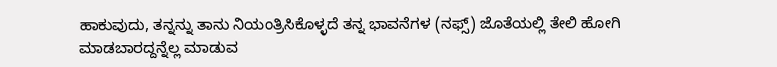ಹಾಕುವುದು, ತನ್ನನ್ನು ತಾನು ನಿಯಂತ್ರಿಸಿಕೊಳ್ಳದೆ ತನ್ನ ಭಾವನೆಗಳ (ನಫ್ಸ್) ಜೊತೆಯಲ್ಲಿ ತೇಲಿ ಹೋಗಿ ಮಾಡಬಾರದ್ದನ್ನೆಲ್ಲ ಮಾಡುವ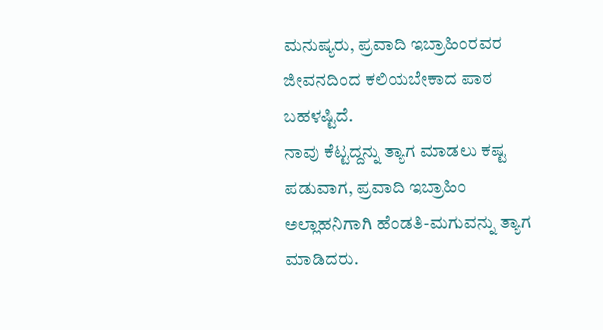ಮನುಷ್ಯರು, ಪ್ರವಾದಿ ಇಬ್ರಾಹಿಂರವರ ಜೀವನದಿಂದ ಕಲಿಯಬೇಕಾದ ಪಾಠ ಬಹಳಷ್ಟಿದೆ.
ನಾವು ಕೆಟ್ಟದ್ದನ್ನು ತ್ಯಾಗ ಮಾಡಲು ಕಷ್ಟ ಪಡುವಾಗ, ಪ್ರವಾದಿ ಇಬ್ರಾಹಿಂ ಅಲ್ಲಾಹನಿಗಾಗಿ ಹೆಂಡತಿ-ಮಗುವನ್ನು ತ್ಯಾಗ ಮಾಡಿದರು.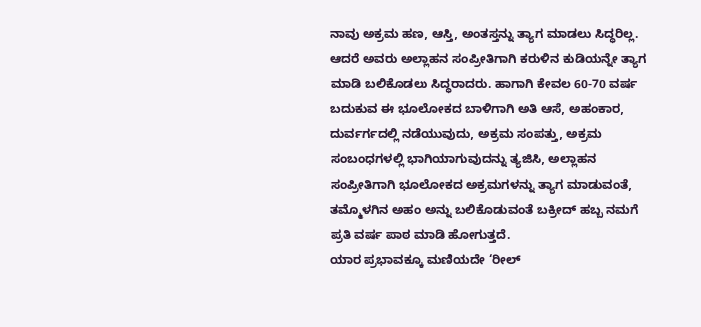ನಾವು ಅಕ್ರಮ ಹಣ, ಆಸ್ತಿ, ಅಂತಸ್ತನ್ನು ತ್ಯಾಗ ಮಾಡಲು ಸಿದ್ಧರಿಲ್ಲ. ಆದರೆ ಅವರು ಅಲ್ಲಾಹನ ಸಂಪ್ರೀತಿಗಾಗಿ ಕರುಳಿನ ಕುಡಿಯನ್ನೇ ತ್ಯಾಗ ಮಾಡಿ ಬಲಿಕೊಡಲು ಸಿದ್ಧರಾದರು. ಹಾಗಾಗಿ ಕೇವಲ 60-70 ವರ್ಷ ಬದುಕುವ ಈ ಭೂಲೋಕದ ಬಾಳಿಗಾಗಿ ಅತಿ ಆಸೆ, ಅಹಂಕಾರ, ದುರ್ವರ್ಗದಲ್ಲಿ ನಡೆಯುವುದು, ಅಕ್ರಮ ಸಂಪತ್ತು, ಅಕ್ರಮ ಸಂಬಂಧಗಳಲ್ಲಿ ಭಾಗಿಯಾಗುವುದನ್ನು ತ್ಯಜಿಸಿ, ಅಲ್ಲಾಹನ ಸಂಪ್ರೀತಿಗಾಗಿ ಭೂಲೋಕದ ಅಕ್ರಮಗಳನ್ನು ತ್ಯಾಗ ಮಾಡುವಂತೆ, ತಮ್ಮೊಳಗಿನ ಅಹಂ ಅನ್ನು ಬಲಿಕೊಡುವಂತೆ ಬಕ್ರೀದ್ ಹಬ್ಬ ನಮಗೆ ಪ್ರತಿ ವರ್ಷ ಪಾಠ ಮಾಡಿ ಹೋಗುತ್ತದೆ.
ಯಾರ ಪ್ರಭಾವಕ್ಕೂ ಮಣಿಯದೇ ‘ರೀಲ್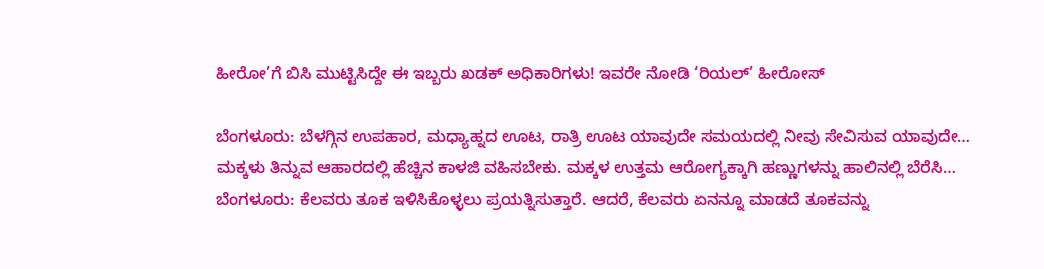ಹೀರೋ’ಗೆ ಬಿಸಿ ಮುಟ್ಟಿಸಿದ್ದೇ ಈ ಇಬ್ಬರು ಖಡಕ್ ಅಧಿಕಾರಿಗಳು! ಇವರೇ ನೋಡಿ ‘ರಿಯಲ್’ ಹೀರೋಸ್

ಬೆಂಗಳೂರು: ಬೆಳಗ್ಗಿನ ಉಪಹಾರ, ಮಧ್ಯಾಹ್ನದ ಊಟ, ರಾತ್ರಿ ಊಟ ಯಾವುದೇ ಸಮಯದಲ್ಲಿ ನೀವು ಸೇವಿಸುವ ಯಾವುದೇ…
ಮಕ್ಕಳು ತಿನ್ನುವ ಆಹಾರದಲ್ಲಿ ಹೆಚ್ಚಿನ ಕಾಳಜಿ ವಹಿಸಬೇಕು. ಮಕ್ಕಳ ಉತ್ತಮ ಆರೋಗ್ಯಕ್ಕಾಗಿ ಹಣ್ಣುಗಳನ್ನು ಹಾಲಿನಲ್ಲಿ ಬೆರೆಸಿ…
ಬೆಂಗಳೂರು: ಕೆಲವರು ತೂಕ ಇಳಿಸಿಕೊಳ್ಳಲು ಪ್ರಯತ್ನಿಸುತ್ತಾರೆ. ಆದರೆ, ಕೆಲವರು ಏನನ್ನೂ ಮಾಡದೆ ತೂಕವನ್ನು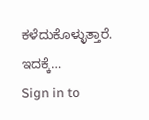ಕಳೆದುಕೊಳ್ಳುತ್ತಾರೆ. ಇದಕ್ಕೆ…
Sign in to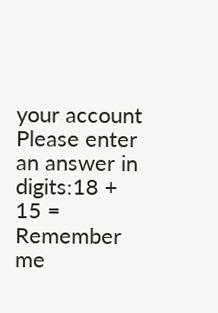your account
Please enter an answer in digits:18 + 15 =
Remember me